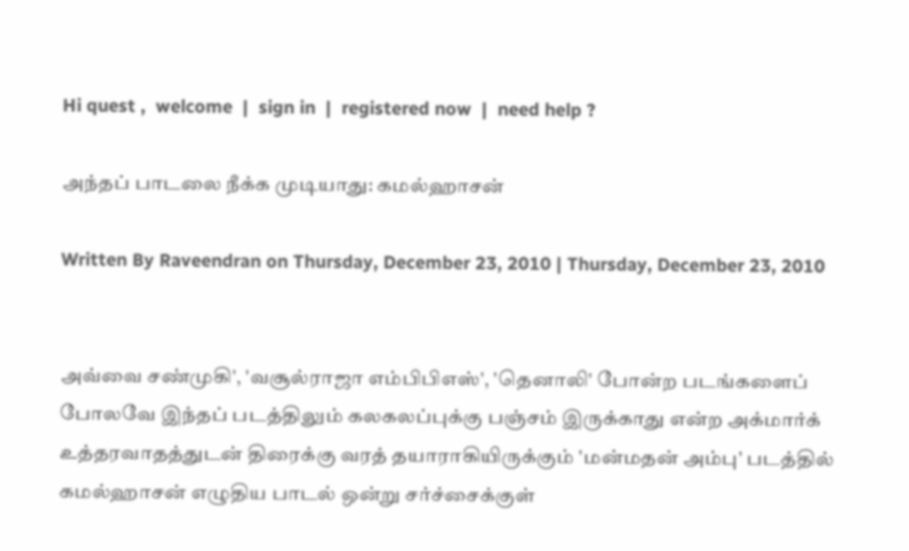Hi quest ,  welcome  |  sign in  |  registered now  |  need help ?

அந்தப் பாடலை நீக்க முடியாது: கமல்ஹாசன்

Written By Raveendran on Thursday, December 23, 2010 | Thursday, December 23, 2010


அவ்வை சண்முகி', 'வசூல்ராஜா எம்பிபிஎஸ்', 'தெனாலி' போன்ற படங்களைப் போலவே இந்தப் படத்திலும் கலகலப்புக்கு பஞ்சம் இருக்காது என்ற அக்மார்க் உத்தரவாதத்துடன் திரைக்கு வரத் தயாராகியிருக்கும் 'மன்மதன் அம்பு' படத்தில் கமல்ஹாசன் எழுதிய பாடல் ஒன்று சர்ச்சைக்குள்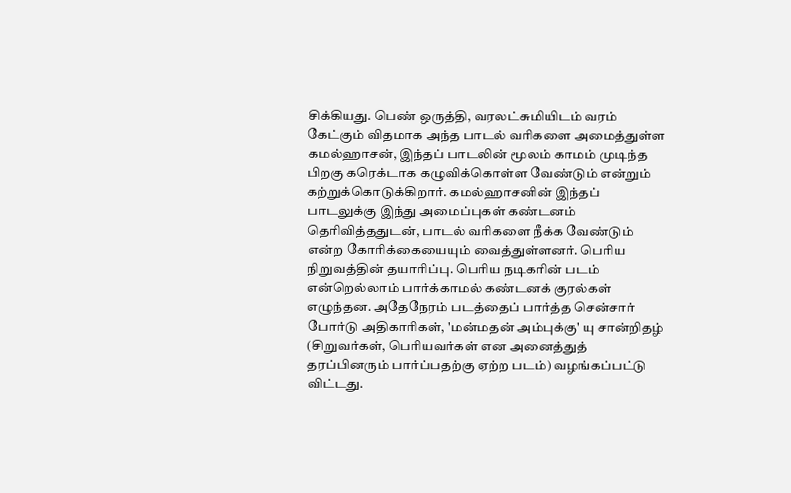சிக்கியது. பெண் ஒருத்தி, வரலட்சுமியிடம் வரம் கேட்கும் விதமாக அந்த பாடல் வரிகளை அமைத்துள்ள கமல்ஹாசன், இந்தப் பாடலின் மூலம் காமம் முடிந்த பிறகு கரெக்டாக கழுவிக்கொள்ள வேண்டும் என்றும் கற்றுக்கொடுக்கிறார். கமல்ஹாசனின் இந்தப் பாடலுக்கு இந்து அமைப்புகள் கண்டனம் தெரிவித்ததுடன், பாடல் வரிகளை நீக்க வேண்டும் என்ற கோரிக்கையையும் வைத்துள்ளனர். பெரிய நிறுவத்தின் தயாரிப்பு. பெரிய நடிகரின் படம் என்றெல்லாம் பார்க்காமல் கண்டனக் குரல்கள் எழுந்தன. அதேநேரம் படத்தைப் பார்த்த சென்சார் போர்டு அதிகாரிகள், 'மன்மதன் அம்புக்கு' யு சான்றிதழ் (சிறுவர்கள், பெரியவர்கள் என அனைத்துத் தரப்பினரும் பார்ப்பதற்கு ஏற்ற படம்) வழங்கப்பட்டு விட்டது.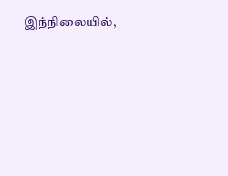இந்நிலையில்,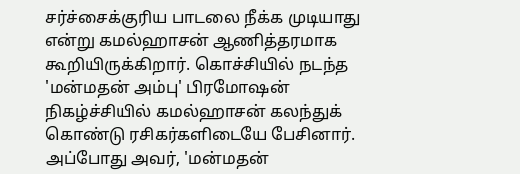சர்ச்சைக்குரிய பாடலை நீக்க முடியாது என்று கமல்ஹாசன் ஆணித்தரமாக கூறியிருக்கிறார். கொச்சியில் நடந்த 'மன்மதன் அம்பு' பிரமோஷன் நிகழ்ச்சியில் கமல்ஹாசன் கலந்துக் கொண்டு ரசிகர்களிடையே பேசினார். அப்போது அவர், 'மன்மதன்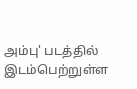அம்பு' படத்தில் இடம்பெற்றுள்ள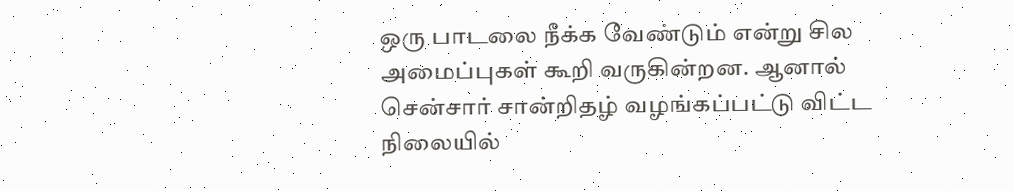ஒரு பாடலை நீக்க வேண்டும் என்று சில அமைப்புகள் கூறி வருகின்றன. ஆனால் சென்சார் சான்றிதழ் வழங்கப்பட்டு விட்ட நிலையில்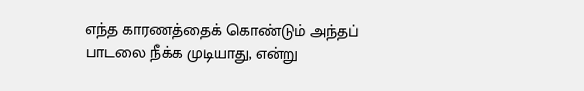எந்த காரணத்தைக் கொண்டும் அந்தப் பாடலை நீக்க முடியாது, என்று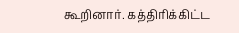கூறினார். கத்திரிக்கிட்ட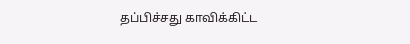தப்பிச்சது காவிக்கிட்ட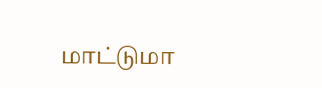மாட்டுமா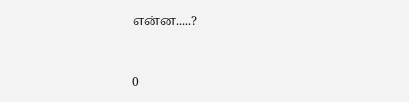என்ன.....?


0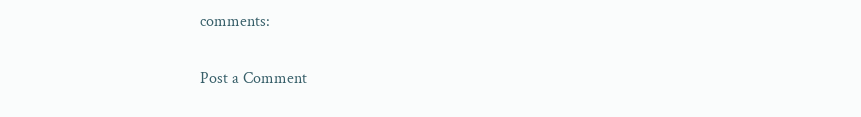comments:

Post a Comment